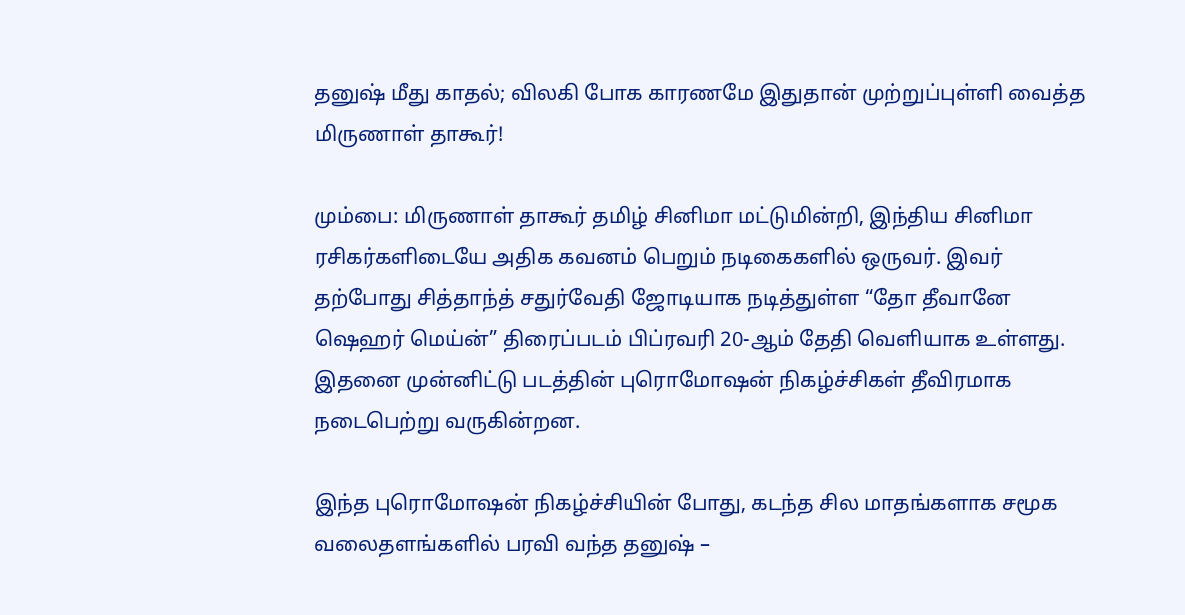தனுஷ் மீது காதல்; விலகி போக காரணமே இதுதான் முற்றுப்புள்ளி வைத்த மிருணாள் தாகூர்!

மும்பை: மிருணாள் தாகூர் தமிழ் சினிமா மட்டுமின்றி, இந்திய சினிமா ரசிகர்களிடையே அதிக கவனம் பெறும் நடிகைகளில் ஒருவர். இவர் தற்போது சித்தாந்த் சதுர்வேதி ஜோடியாக நடித்துள்ள “தோ தீவானே ஷெஹர் மெய்ன்” திரைப்படம் பிப்ரவரி 20-ஆம் தேதி வெளியாக உள்ளது. இதனை முன்னிட்டு படத்தின் புரொமோஷன் நிகழ்ச்சிகள் தீவிரமாக நடைபெற்று வருகின்றன.

இந்த புரொமோஷன் நிகழ்ச்சியின் போது, கடந்த சில மாதங்களாக சமூக வலைதளங்களில் பரவி வந்த தனுஷ் –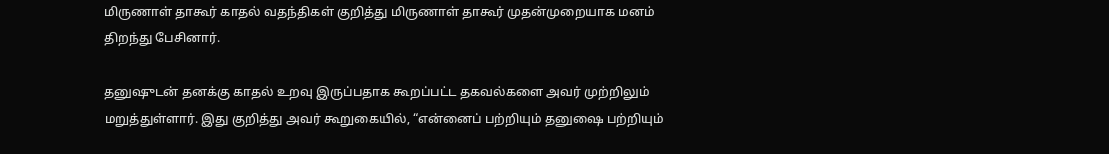மிருணாள் தாகூர் காதல் வதந்திகள் குறித்து மிருணாள் தாகூர் முதன்முறையாக மனம் திறந்து பேசினார்.

தனுஷுடன் தனக்கு காதல் உறவு இருப்பதாக கூறப்பட்ட தகவல்களை அவர் முற்றிலும் மறுத்துள்ளார். இது குறித்து அவர் கூறுகையில், “என்னைப் பற்றியும் தனுஷை பற்றியும்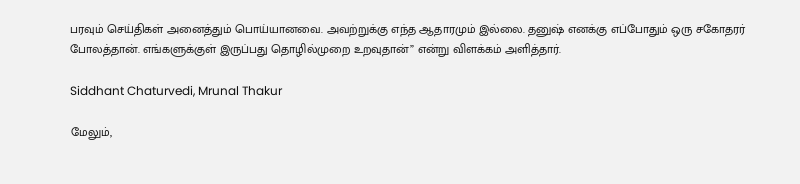பரவும் செய்திகள் அனைத்தும் பொய்யானவை. அவற்றுக்கு எந்த ஆதாரமும் இல்லை. தனுஷ் எனக்கு எப்போதும் ஒரு சகோதரர் போலத்தான். எங்களுக்குள் இருப்பது தொழில்முறை உறவுதான்” என்று விளக்கம் அளித்தார்.

Siddhant Chaturvedi, Mrunal Thakur

மேலும்,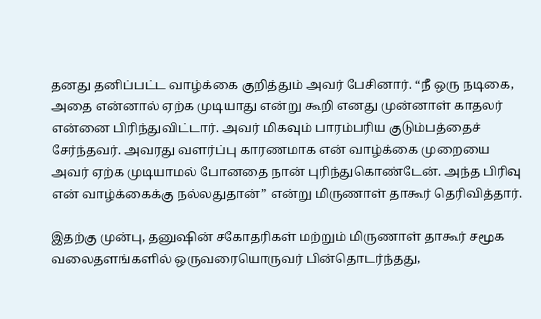தனது தனிப்பட்ட வாழ்க்கை குறித்தும் அவர் பேசினார். “நீ ஒரு நடிகை, அதை என்னால் ஏற்க முடியாது என்று கூறி எனது முன்னாள் காதலர் என்னை பிரிந்துவிட்டார். அவர் மிகவும் பாரம்பரிய குடும்பத்தைச் சேர்ந்தவர். அவரது வளர்ப்பு காரணமாக என் வாழ்க்கை முறையை அவர் ஏற்க முடியாமல் போனதை நான் புரிந்துகொண்டேன். அந்த பிரிவு என் வாழ்க்கைக்கு நல்லதுதான்” என்று மிருணாள் தாகூர் தெரிவித்தார்.

இதற்கு முன்பு, தனுஷின் சகோதரிகள் மற்றும் மிருணாள் தாகூர் சமூக வலைதளங்களில் ஒருவரையொருவர் பின்தொடர்ந்தது,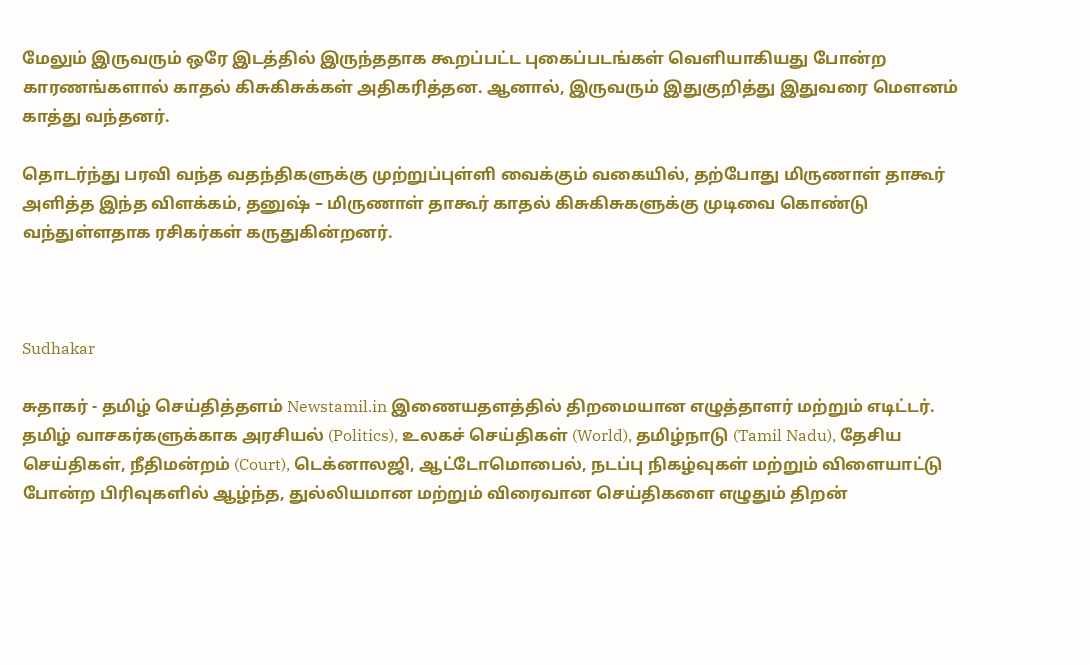மேலும் இருவரும் ஒரே இடத்தில் இருந்ததாக கூறப்பட்ட புகைப்படங்கள் வெளியாகியது போன்ற காரணங்களால் காதல் கிசுகிசுக்கள் அதிகரித்தன. ஆனால், இருவரும் இதுகுறித்து இதுவரை மௌனம் காத்து வந்தனர்.

தொடர்ந்து பரவி வந்த வதந்திகளுக்கு முற்றுப்புள்ளி வைக்கும் வகையில், தற்போது மிருணாள் தாகூர் அளித்த இந்த விளக்கம், தனுஷ் – மிருணாள் தாகூர் காதல் கிசுகிசுகளுக்கு முடிவை கொண்டு வந்துள்ளதாக ரசிகர்கள் கருதுகின்றனர்.



Sudhakar

சுதாகர் - தமிழ் செய்தித்தளம் Newstamil.in இணையதளத்தில் திறமையான எழுத்தாளர் மற்றும் எடிட்டர். தமிழ் வாசகர்களுக்காக அரசியல் (Politics), உலகச் செய்திகள் (World), தமிழ்நாடு (Tamil Nadu), தேசிய செய்திகள், நீதிமன்றம் (Court), டெக்னாலஜி, ஆட்டோமொபைல், நடப்பு நிகழ்வுகள் மற்றும் விளையாட்டு போன்ற பிரிவுகளில் ஆழ்ந்த, துல்லியமான மற்றும் விரைவான செய்திகளை எழுதும் திறன்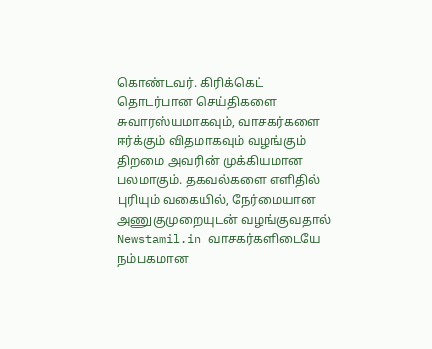கொண்டவர். கிரிக்கெட் தொடர்பான செய்திகளை சுவாரஸ்யமாகவும், வாசகர்களை ஈர்க்கும் விதமாகவும் வழங்கும் திறமை அவரின் முக்கியமான பலமாகும். தகவல்களை எளிதில் புரியும் வகையில், நேர்மையான அணுகுமுறையுடன் வழங்குவதால் Newstamil.in வாசகர்களிடையே நம்பகமான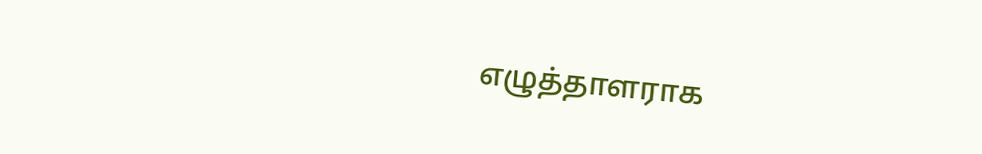எழுத்தாளராக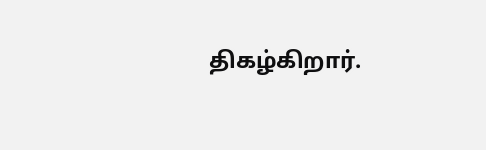திகழ்கிறார்.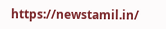https://newstamil.in/